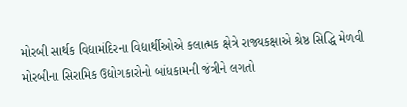મોરબી સાર્થક વિદ્યામંદિરના વિદ્યાર્થીઓએ કલાત્મક ક્ષેત્રે રાજ્યકક્ષાએ શ્રેષ્ઠ સિદ્ધિ મેળવી મોરબીના સિરામિક ઉદ્યોગકારોનો બાંધકામની જંત્રીને લગતો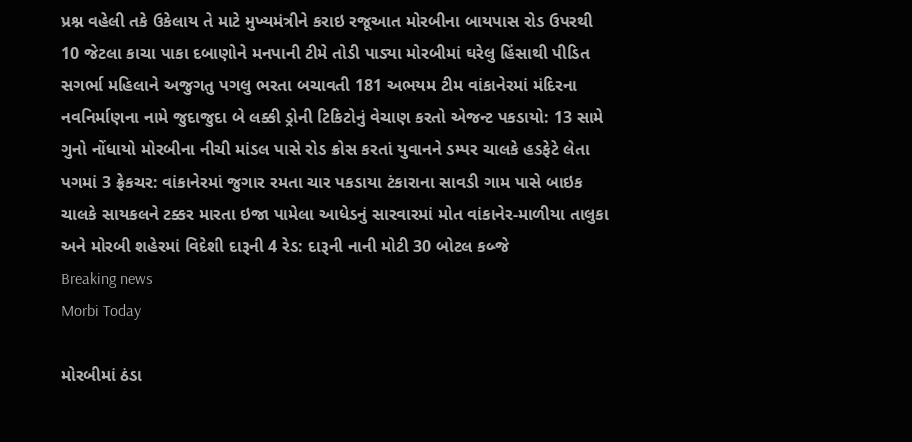પ્રશ્ન વહેલી તકે ઉકેલાય તે માટે મુખ્યમંત્રીને કરાઇ રજૂઆત મોરબીના બાયપાસ રોડ ઉપરથી 10 જેટલા કાચા પાકા દબાણોને મનપાની ટીમે તોડી પાડ્યા મોરબીમાં ઘરેલુ હિંસાથી પીડિત સગર્ભા મહિલાને અજુગતુ પગલુ ભરતા બચાવતી 181 અભયમ ટીમ વાંકાનેરમાં મંદિરના નવનિર્માણના નામે જુદાજુદા બે લક્કી ડ્રોની ટિકિટોનું વેચાણ કરતો એજન્ટ પકડાયો: 13 સામે ગુનો નોંધાયો મોરબીના નીચી માંડલ પાસે રોડ ક્રોસ કરતાં યુવાનને ડમ્પર ચાલકે હડફેટે લેતા પગમાં 3 ફ્રેકચર: વાંકાનેરમાં જુગાર રમતા ચાર પકડાયા ટંકારાના સાવડી ગામ પાસે બાઇક ચાલકે સાયકલને ટક્કર મારતા ઇજા પામેલા આધેડનું સારવારમાં મોત વાંકાનેર-માળીયા તાલુકા અને મોરબી શહેરમાં વિદેશી દારૂની 4 રેડ: દારૂની નાની મોટી 30 બોટલ કબ્જે
Breaking news
Morbi Today

મોરબીમાં ઠંડા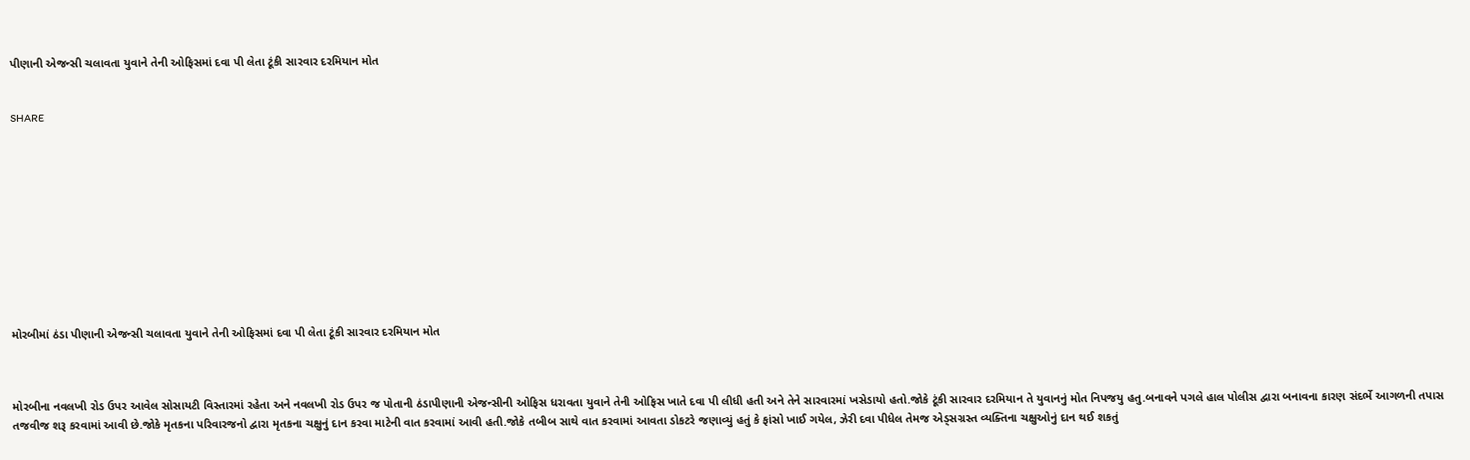પીણાની એજન્સી ચલાવતા યુવાને તેની ઓફિસમાં દવા પી લેતા ટૂંકી સારવાર દરમિયાન મોત


SHARE











મોરબીમાં ઠંડા પીણાની એજન્સી ચલાવતા યુવાને તેની ઓફિસમાં દવા પી લેતા ટૂંકી સારવાર દરમિયાન મોત



મોરબીના નવલખી રોડ ઉપર આવેલ સોસાયટી વિસ્તારમાં રહેતા અને નવલખી રોડ ઉપર જ પોતાની ઠંડાપીણાની એજન્સીની ઓફિસ ધરાવતા યુવાને તેની ઓફિસ ખાતે દવા પી લીધી હતી અને તેને સારવારમાં ખસેડાયો હતો.જોકે ટૂંકી સારવાર દરમિયાન તે યુવાનનું મોત નિપજયુ હતુ.બનાવને પગલે હાલ પોલીસ દ્વારા બનાવના કારણ સંદર્ભે આગળની તપાસ તજવીજ શરૂ કરવામાં આવી છે.જોકે મૃતકના પરિવારજનો દ્વારા મૃતકના ચક્ષુનું દાન કરવા માટેની વાત કરવામાં આવી હતી.જોકે તબીબ સાથે વાત કરવામાં આવતા ડોકટરે જણાવ્યું હતું કે ફાંસો ખાઈ ગયેલ, ઝેરી દવા પીધેલ તેમજ એડ્સગ્રસ્ત વ્યક્તિના ચક્ષુઓનું દાન થઈ શકતું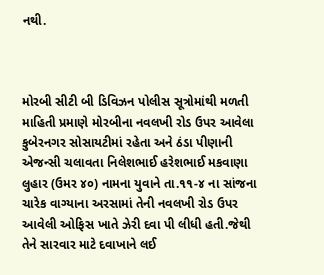નથી.



મોરબી સીટી બી ડિવિઝન પોલીસ સૂત્રોમાંથી મળતી માહિતી પ્રમાણે મોરબીના નવલખી રોડ ઉપર આવેલા કુબેરનગર સોસાયટીમાં રહેતા અને ઠંડા પીણાની એજન્સી ચલાવતા નિલેશભાઈ હરેશભાઈ મકવાણા લુહાર (ઉમર ૪૦) નામના યુવાને તા.૧૧-૪ ના સાંજના ચારેક વાગ્યાના અરસામાં તેની નવલખી રોડ ઉપર આવેલી ઓફિસ ખાતે ઝેરી દવા પી લીધી હતી.જેથી તેને સારવાર માટે દવાખાને લઈ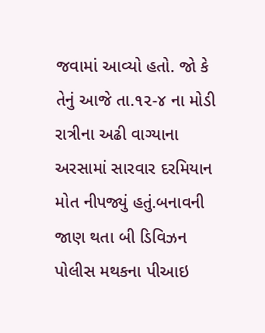જવામાં આવ્યો હતો. જો કે તેનું આજે તા.૧૨-૪ ના મોડી રાત્રીના અઢી વાગ્યાના અરસામાં સારવાર દરમિયાન મોત નીપજ્યું હતું.બનાવની જાણ થતા બી ડિવિઝન પોલીસ મથકના પીઆઇ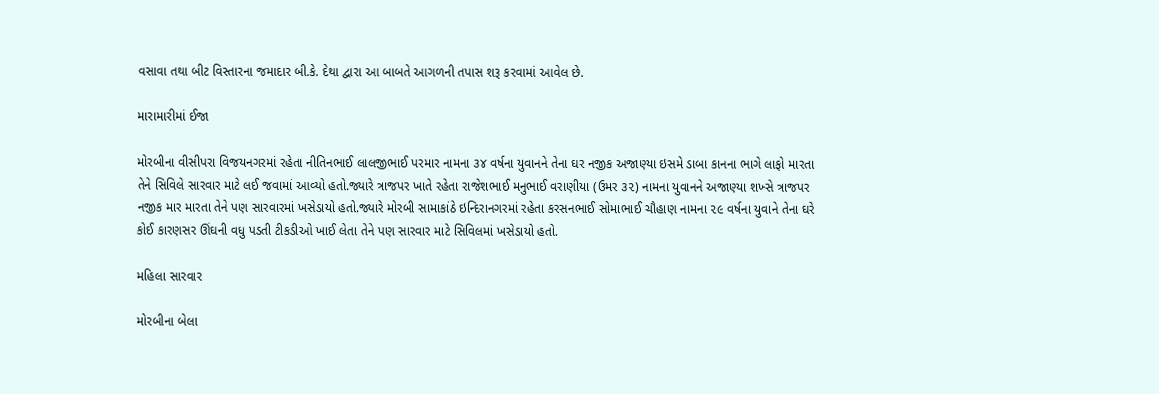વસાવા તથા બીટ વિસ્તારના જમાદાર બી.કે. દેથા દ્વારા આ બાબતે આગળની તપાસ શરૂ કરવામાં આવેલ છે.

મારામારીમાં ઈજા

મોરબીના વીસીપરા વિજયનગરમાં રહેતા નીતિનભાઈ લાલજીભાઈ પરમાર નામના ૩૪ વર્ષના યુવાનને તેના ઘર નજીક અજાણ્યા ઇસમે ડાબા કાનના ભાગે લાફો મારતા તેને સિવિલે સારવાર માટે લઈ જવામાં આવ્યો હતો.જ્યારે ત્રાજપર ખાતે રહેતા રાજેશભાઈ મનુભાઈ વરાણીયા (ઉમર ૩૨) નામના યુવાનને અજાણ્યા શખ્સે ત્રાજપર નજીક માર મારતા તેને પણ સારવારમાં ખસેડાયો હતો.જ્યારે મોરબી સામાકાંઠે ઇન્દિરાનગરમાં રહેતા કરસનભાઈ સોમાભાઈ ચૌહાણ નામના ૨૯ વર્ષના યુવાને તેના ઘરે કોઈ કારણસર ઊંઘની વધુ પડતી ટીકડીઓ ખાઈ લેતા તેને પણ સારવાર માટે સિવિલમાં ખસેડાયો હતો.

મહિલા સારવાર

મોરબીના બેલા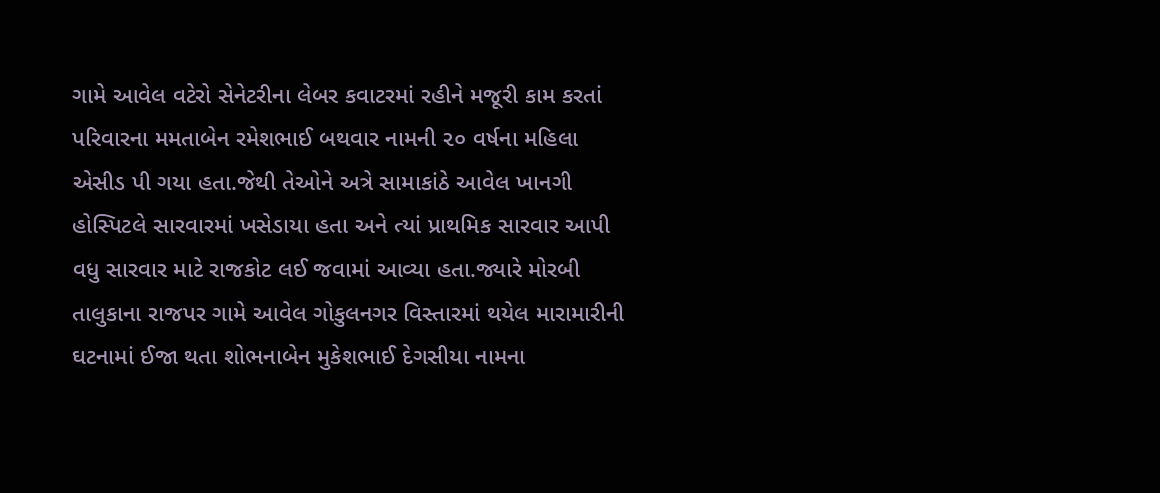ગામે આવેલ વટેરો સેનેટરીના લેબર કવાટરમાં રહીને મજૂરી કામ કરતાં પરિવારના મમતાબેન રમેશભાઈ બથવાર નામની ૨૦ વર્ષના મહિલા એસીડ પી ગયા હતા.જેથી તેઓને અત્રે સામાકાંઠે આવેલ ખાનગી હોસ્પિટલે સારવારમાં ખસેડાયા હતા અને ત્યાં પ્રાથમિક સારવાર આપી વધુ સારવાર માટે રાજકોટ લઈ જવામાં આવ્યા હતા.જ્યારે મોરબી તાલુકાના રાજપર ગામે આવેલ ગોકુલનગર વિસ્તારમાં થયેલ મારામારીની ઘટનામાં ઈજા થતા શોભનાબેન મુકેશભાઈ દેગસીયા નામના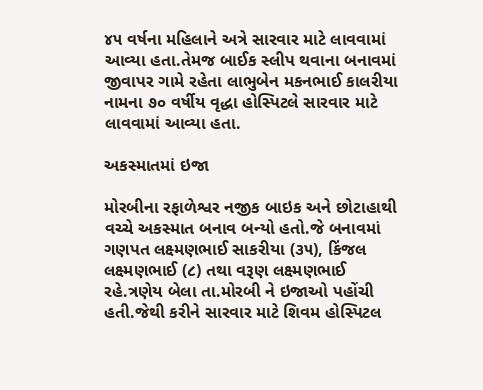૪૫ વર્ષના મહિલાને અત્રે સારવાર માટે લાવવામાં આવ્યા હતા.તેમજ બાઈક સ્લીપ થવાના બનાવમાં જીવાપર ગામે રહેતા લાભુબેન મકનભાઈ કાલરીયા નામના ૭૦ વર્ષીય વૃદ્ધા હોસ્પિટલે સારવાર માટે લાવવામાં આવ્યા હતા.

અકસ્માતમાં ઇજા

મોરબીના રફાળેશ્વર નજીક બાઇક અને છોટાહાથી વચ્ચે અકસ્માત બનાવ બન્યો હતો.જે બનાવમાં ગણપત લક્ષ્મણભાઈ સાકરીયા (૩૫), કિંજલ લક્ષ્મણભાઈ (૮) તથા વરૂણ લક્ષ્મણભાઈ રહે.ત્રણેય બેલા તા.મોરબી ને ઇજાઓ પહોંચી હતી.જેથી કરીને સારવાર માટે શિવમ હોસ્પિટલ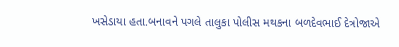ખસેડાયા હતા.બનાવને પગલે તાલુકા પોલીસ મથકના બળદેવભાઈ દેત્રોજાએ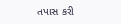તપાસ કરી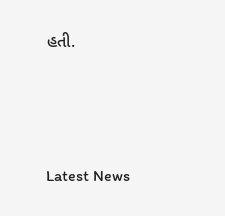હતી.






Latest News